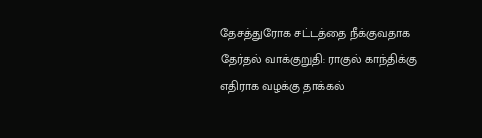தேசத்துரோக சட்டத்தை நீக்குவதாக தேர்தல் வாக்குறுதி: ராகுல் காந்திக்கு எதிராக வழக்கு தாக்கல்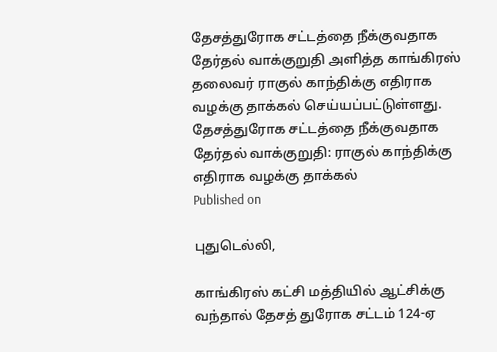தேசத்துரோக சட்டத்தை நீக்குவதாக தேர்தல் வாக்குறுதி அளித்த காங்கிரஸ் தலைவர் ராகுல் காந்திக்கு எதிராக வழக்கு தாக்கல் செய்யப்பட்டுள்ளது.
தேசத்துரோக சட்டத்தை நீக்குவதாக தேர்தல் வாக்குறுதி: ராகுல் காந்திக்கு எதிராக வழக்கு தாக்கல்
Published on

புதுடெல்லி,

காங்கிரஸ் கட்சி மத்தியில் ஆட்சிக்கு வந்தால் தேசத் துரோக சட்டம் 124-ஏ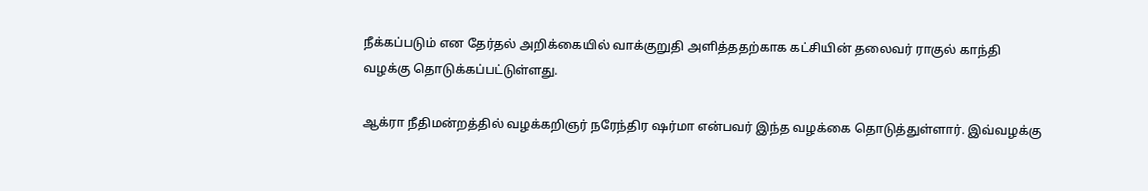நீக்கப்படும் என தேர்தல் அறிக்கையில் வாக்குறுதி அளித்ததற்காக கட்சியின் தலைவர் ராகுல் காந்தி வழக்கு தொடுக்கப்பட்டுள்ளது.

ஆக்ரா நீதிமன்றத்தில் வழக்கறிஞர் நரேந்திர ஷர்மா என்பவர் இந்த வழக்கை தொடுத்துள்ளார். இவ்வழக்கு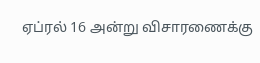ஏப்ரல் 16 அன்று விசாரணைக்கு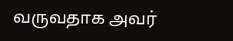வருவதாக அவர்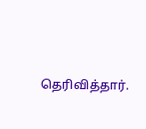தெரிவித்தார்.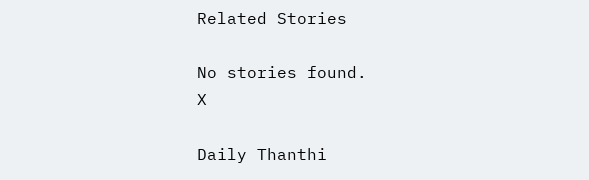Related Stories

No stories found.
X

Daily Thanthi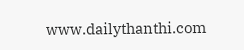www.dailythanthi.com